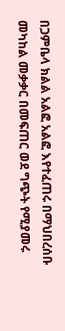በጋምቤላ ክልል አልፎ አልፎ እየተፈጠሩ በማህበረሰቡ መካከል መቃቃር በመፍጠር ወደ ግጭት የሚያመሩ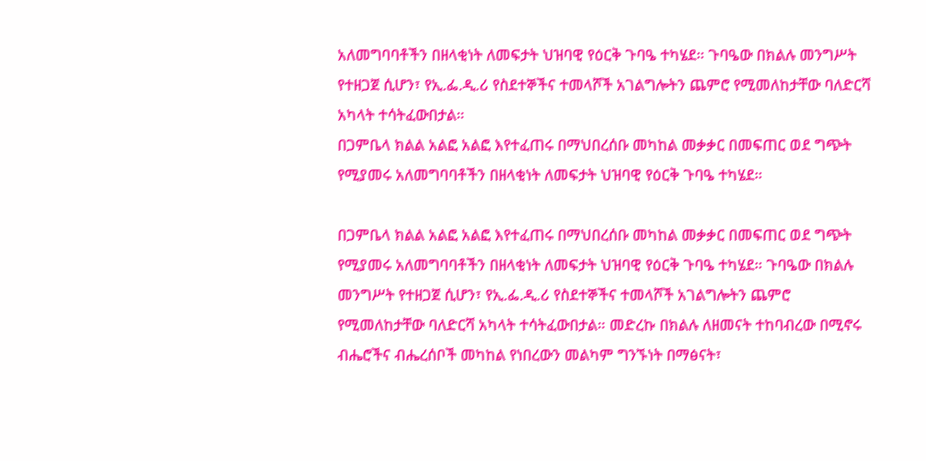አለመግባባቶችን በዘላቂነት ለመፍታት ህዝባዊ የዕርቅ ጉባዔ ተካሄደ። ጉባዔው በክልሉ መንግሥት የተዘጋጀ ሲሆን፣ የኢ.ፌ.ዲ.ሪ የስደተኞችና ተመላሾች አገልግሎትን ጨምሮ የሚመለከታቸው ባለድርሻ አካላት ተሳትፈውበታል።
በጋምቤላ ክልል አልፎ አልፎ እየተፈጠሩ በማህበረሰቡ መካከል መቃቃር በመፍጠር ወደ ግጭት የሚያመሩ አለመግባባቶችን በዘላቂነት ለመፍታት ህዝባዊ የዕርቅ ጉባዔ ተካሄደ።

በጋምቤላ ክልል አልፎ አልፎ እየተፈጠሩ በማህበረሰቡ መካከል መቃቃር በመፍጠር ወደ ግጭት የሚያመሩ አለመግባባቶችን በዘላቂነት ለመፍታት ህዝባዊ የዕርቅ ጉባዔ ተካሄደ። ጉባዔው በክልሉ መንግሥት የተዘጋጀ ሲሆን፣ የኢ.ፌ.ዲ.ሪ የስደተኞችና ተመላሾች አገልግሎትን ጨምሮ የሚመለከታቸው ባለድርሻ አካላት ተሳትፈውበታል። መድረኩ በክልሉ ለዘመናት ተከባብረው በሚኖሩ ብሔሮችና ብሔረሰቦች መካከል የነበረውን መልካም ግንኙነት በማፅናት፣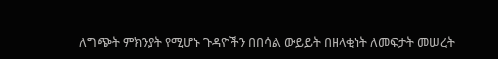ለግጭት ምክንያት የሚሆኑ ጉዳዮችን በበሳል ውይይት በዘላቂነት ለመፍታት መሠረት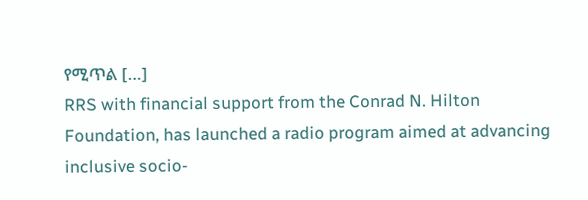የሚጥል […]
RRS with financial support from the Conrad N. Hilton Foundation, has launched a radio program aimed at advancing inclusive socio-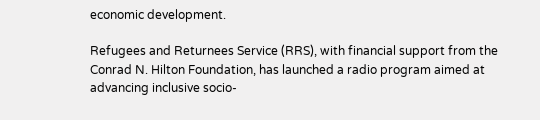economic development.

Refugees and Returnees Service (RRS), with financial support from the Conrad N. Hilton Foundation, has launched a radio program aimed at advancing inclusive socio-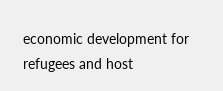economic development for refugees and host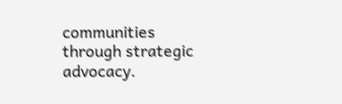communities through strategic advocacy.